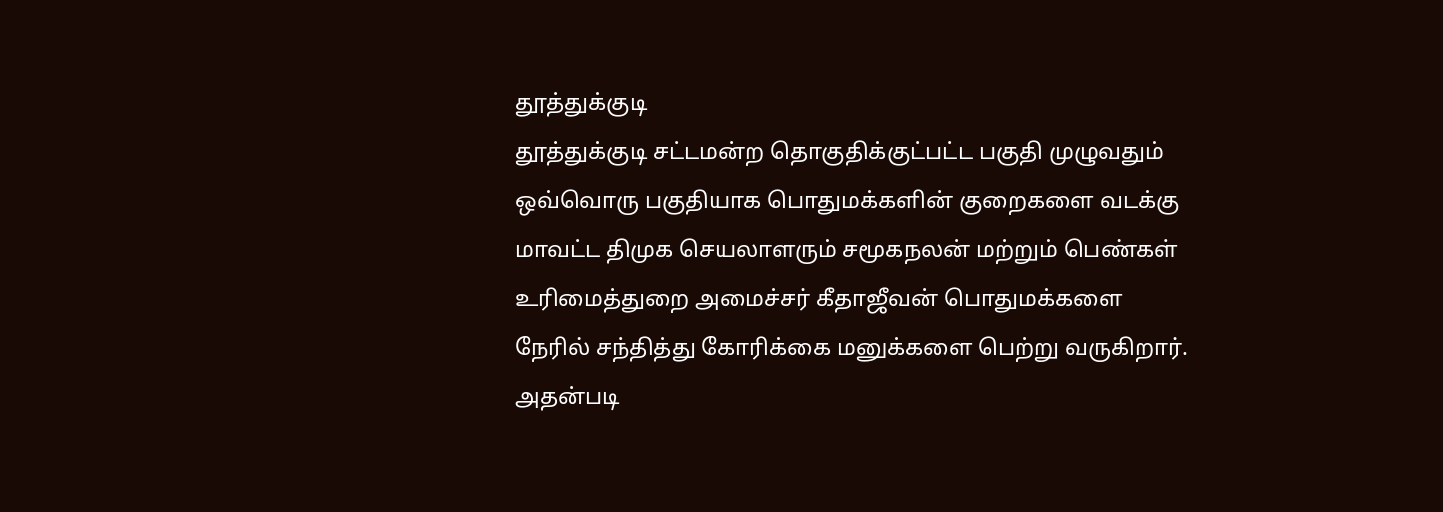தூத்துக்குடி
தூத்துக்குடி சட்டமன்ற தொகுதிக்குட்பட்ட பகுதி முழுவதும் ஒவ்வொரு பகுதியாக பொதுமக்களின் குறைகளை வடக்கு மாவட்ட திமுக செயலாளரும் சமூகநலன் மற்றும் பெண்கள் உரிமைத்துறை அமைச்சர் கீதாஜீவன் பொதுமக்களை நேரில் சந்தித்து கோரிக்கை மனுக்களை பெற்று வருகிறார்.
அதன்படி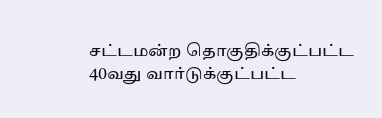சட்டமன்ற தொகுதிக்குட்பட்ட 40வது வார்டுக்குட்பட்ட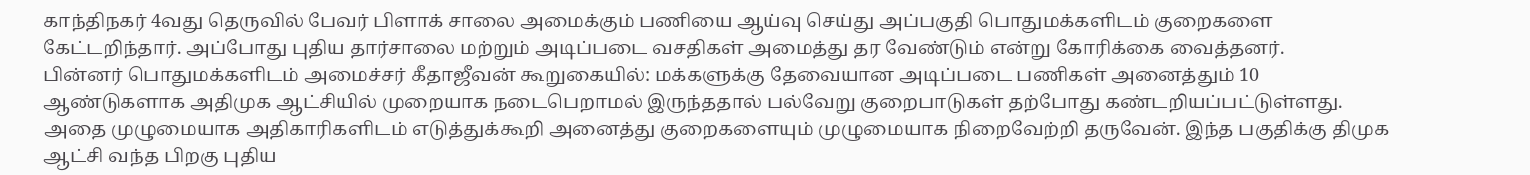காந்திநகர் 4வது தெருவில் பேவர் பிளாக் சாலை அமைக்கும் பணியை ஆய்வு செய்து அப்பகுதி பொதுமக்களிடம் குறைகளை கேட்டறிந்தார். அப்போது புதிய தார்சாலை மற்றும் அடிப்படை வசதிகள் அமைத்து தர வேண்டும் என்று கோரிக்கை வைத்தனர்.
பின்னர் பொதுமக்களிடம் அமைச்சர் கீதாஜீவன் கூறுகையில்: மக்களுக்கு தேவையான அடிப்படை பணிகள் அனைத்தும் 10 ஆண்டுகளாக அதிமுக ஆட்சியில் முறையாக நடைபெறாமல் இருந்ததால் பல்வேறு குறைபாடுகள் தற்போது கண்டறியப்பட்டுள்ளது. அதை முழுமையாக அதிகாரிகளிடம் எடுத்துக்கூறி அனைத்து குறைகளையும் முழுமையாக நிறைவேற்றி தருவேன். இந்த பகுதிக்கு திமுக ஆட்சி வந்த பிறகு புதிய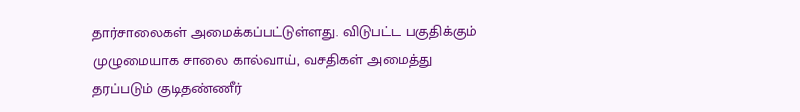தார்சாலைகள் அமைக்கப்பட்டுள்ளது. விடுபட்ட பகுதிக்கும் முழுமையாக சாலை கால்வாய், வசதிகள் அமைத்து தரப்படும் குடிதண்ணீர்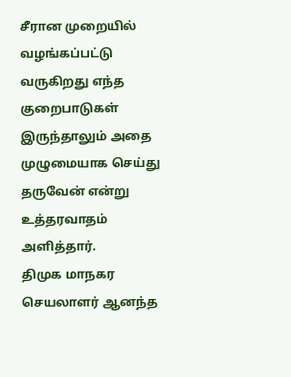சீரான முறையில் வழங்கப்பட்டு வருகிறது எந்த குறைபாடுகள் இருந்தாலும் அதை முழுமையாக செய்து தருவேன் என்று உத்தரவாதம் அளித்தார்.
திமுக மாநகர செயலாளர் ஆனந்த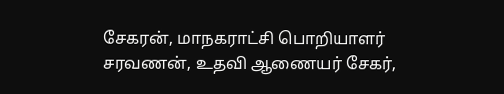சேகரன், மாநகராட்சி பொறியாளர் சரவணன், உதவி ஆணையர் சேகர்,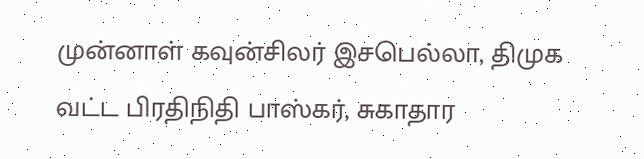முன்னாள் கவுன்சிலர் இசபெல்லா, திமுக வட்ட பிரதிநிதி பாஸ்கர், சுகாதார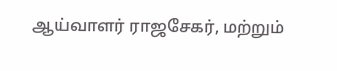ஆய்வாளர் ராஜசேகர், மற்றும்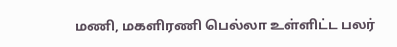மணி, மகளிரணி பெல்லா உள்ளிட்ட பலர்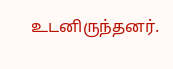உடனிருந்தனர்.